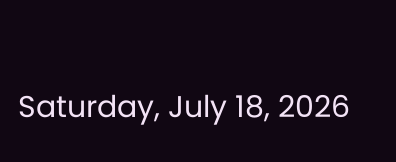Saturday, July 18, 2026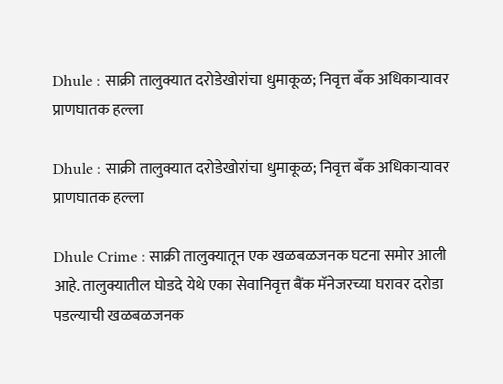Dhule : साक्री तालुक्यात दरोडेखोरांचा धुमाकूळ; निवृत्त बँक अधिकाऱ्यावर प्राणघातक हल्ला

Dhule : साक्री तालुक्यात दरोडेखोरांचा धुमाकूळ; निवृत्त बँक अधिकाऱ्यावर प्राणघातक हल्ला

Dhule Crime : साक्री तालुक्यातून एक खळबळजनक घटना समोर आली आहे. तालुक्यातील घोडदे येथे एका सेवानिवृत्त बैंक मॅनेजरच्या घरावर दरोडा पडल्याची खळबळजनक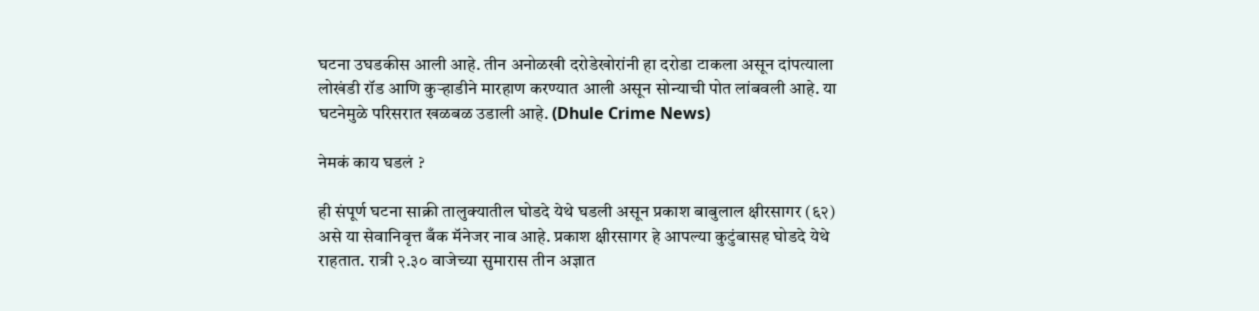घटना उघडकीस आली आहे. तीन अनोळखी दरोडेखोरांनी हा दरोडा टाकला असून दांपत्याला लोखंडी रॉड आणि कुऱ्हाडीने मारहाण करण्यात आली असून सोन्याची पोत लांबवली आहे. या घटनेमुळे परिसरात खळबळ उडाली आहे. (Dhule Crime News)

नेमकं काय घडलं ?

ही संपूर्ण घटना साक्री तालुक्यातील घोडदे येथे घडली असून प्रकाश बाबुलाल क्षीरसागर (६२) असे या सेवानिवृत्त बँक मॅनेजर नाव आहे. प्रकाश क्षीरसागर हे आपल्या कुटुंबासह घोडदे येथे राहतात. रात्री २.३० वाजेच्या सुमारास तीन अज्ञात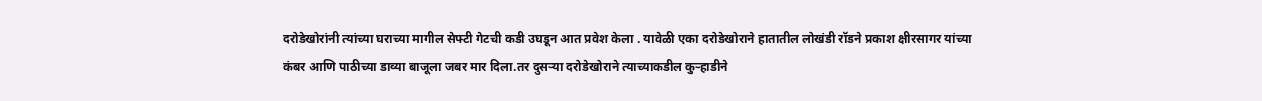दरोडेखोरांनी त्यांच्या घराच्या मागील सेफ्टी गेटची कडी उघडून आत प्रवेश केला . यावेळी एका दरोडेखोराने हातातील लोखंडी रॉडने प्रकाश क्षीरसागर यांच्या कंबर आणि पाठीच्या डाव्या बाजूला जबर मार दिला.तर दुसऱ्या दरोडेखोराने त्याच्याकडील कुऱ्हाडीने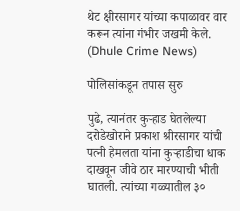थेट क्षीरसागर यांच्या कपाळावर वार करून त्यांना गंभीर जखमी केले. (Dhule Crime News)

पोलिसांकडून तपास सुरु

पुढे, त्यानंतर कुऱ्हाड घेतलेल्या दरोडेखोराने प्रकाश श्रीरसागर यांची पत्नी हेमलता यांना कुऱ्हाडीचा धाक दाखवून जीवे ठार मारण्याची भीती घातली. त्यांच्या गळ्यातील ३०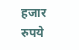हजार रुपये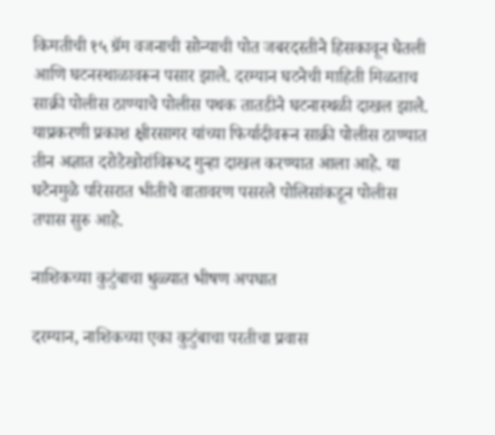किमतीची १५ ग्रॅम वजनाची सोन्याची पोत जबरदस्तीने हिसकावून घेतली आणि घटनस्थाळावरून पसार झाले. दरम्यान घटनेची माहिती मिळताच साक्री पोलीस ठाण्याचे पोलीस पथक तातडीने घटनास्थळी दाखल झाले. याप्रकरणी प्रकाश क्षीरसागर यांच्या फिर्यादीवरून साक्री पोलीस ठाण्यात तीन अज्ञात दरोडेखोरांविरूध्द गुन्हा दाखल करण्यात आला आहे. या घटेनमुळे परिसरात भीतीचे वातावरण पसरले पोलिसांकडून पोलीस तपास सुरु आहे.

नाशिकच्या कुटुंबाचा धुळ्यात भीषण अपघात

दरम्यान, नाशिकच्या एका कुटुंबाचा परतीचा प्रवास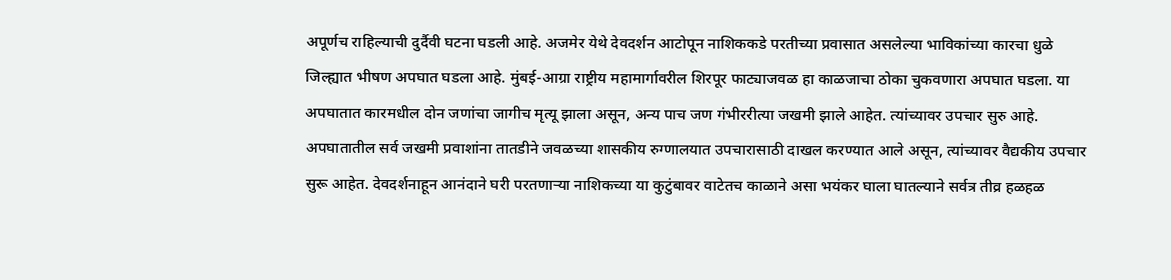अपूर्णच राहिल्याची दुर्दैवी घटना घडली आहे. अजमेर येथे देवदर्शन आटोपून नाशिककडे परतीच्या प्रवासात असलेल्या भाविकांच्या कारचा धुळे जिल्ह्यात भीषण अपघात घडला आहे. मुंबई-आग्रा राष्ट्रीय महामार्गावरील शिरपूर फाट्याजवळ हा काळजाचा ठोका चुकवणारा अपघात घडला. या अपघातात कारमधील दोन जणांचा जागीच मृत्यू झाला असून, अन्य पाच जण गंभीररीत्या जखमी झाले आहेत. त्यांच्यावर उपचार सुरु आहे. अपघातातील सर्व जखमी प्रवाशांना तातडीने जवळच्या शासकीय रुग्णालयात उपचारासाठी दाखल करण्यात आले असून, त्यांच्यावर वैद्यकीय उपचार सुरू आहेत. देवदर्शनाहून आनंदाने घरी परतणाऱ्या नाशिकच्या या कुटुंबावर वाटेतच काळाने असा भयंकर घाला घातल्याने सर्वत्र तीव्र हळहळ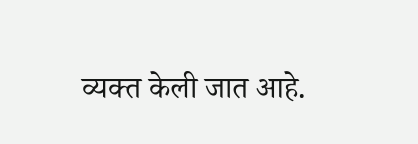व्यक्त केली जात आहे.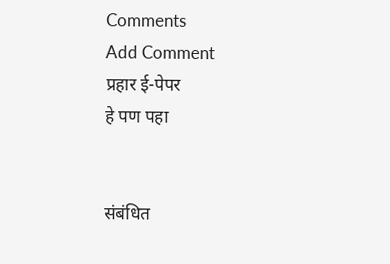Comments
Add Comment
प्रहार ई-पेपर
हे पण पहा


संबंधित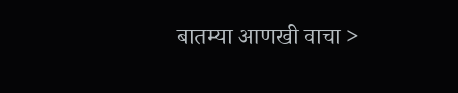बातम्या आणखी वाचा >